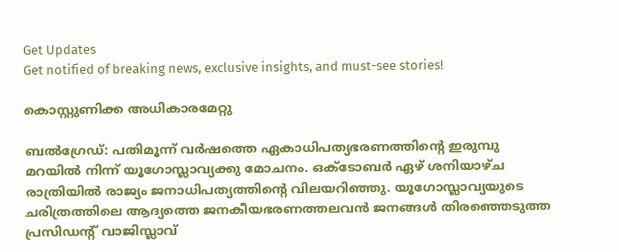Get Updates
Get notified of breaking news, exclusive insights, and must-see stories!

കൊസ്റ്റുണിക്ക അധികാരമേറ്റു

ബല്‍ഗ്രേഡ്: പതിമൂന്ന് വര്‍ഷത്തെ ഏകാധിപത്യഭരണത്തിന്റെ ഇരുമ്പു മറയില്‍ നിന്ന് യൂഗോസ്ലാവ്യക്കു മോചനം. ഒക്ടോബര്‍ ഏഴ് ശനിയാഴ്ച രാത്രിയില്‍ രാജ്യം ജനാധിപത്യത്തിന്റെ വിലയറിഞ്ഞു. യൂഗോസ്ലാവ്യയുടെ ചരിത്രത്തിലെ ആദ്യത്തെ ജനകീയഭരണത്തലവന്‍ ജനങ്ങള്‍ തിരഞ്ഞെടുത്ത പ്രസിഡന്റ് വാജിസ്ലാവ്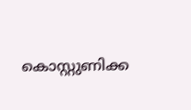കൊസ്റ്റുണിക്ക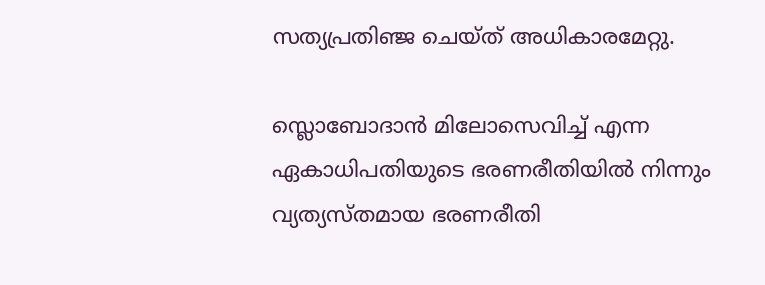സത്യപ്രതിഞ്ജ ചെയ്ത് അധികാരമേറ്റു.

സ്ലൊബോദാന്‍ മിലോസെവിച്ച് എന്ന ഏകാധിപതിയുടെ ഭരണരീതിയില്‍ നിന്നും വ്യത്യസ്തമായ ഭരണരീതി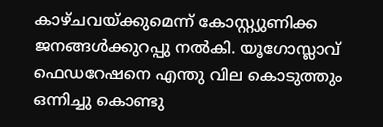കാഴ്ചവയ്ക്കുമെന്ന് കോസ്റ്റ്യുണിക്ക ജനങ്ങള്‍ക്കുറപ്പു നല്‍കി. യൂഗോസ്ലാവ് ഫെഡറേഷനെ എന്തു വില കൊടുത്തും ഒന്നിച്ചു കൊണ്ടു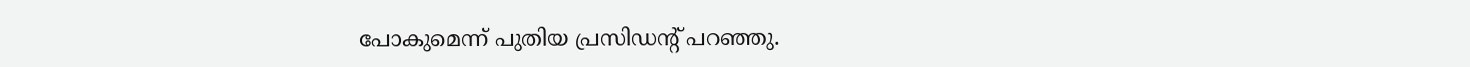പോകുമെന്ന് പുതിയ പ്രസിഡന്റ് പറഞ്ഞു.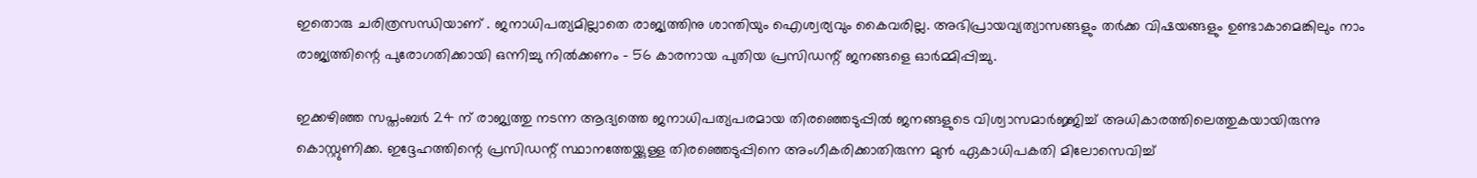ഇതൊരു ചരിത്രസന്ധിയാണ് . ജനാധിപത്യമില്ലാതെ രാജ്യത്തിനു ശാന്തിയും ഐശ്വര്യവും കൈവരില്ല. അഭിപ്രായവ്യത്യാസങ്ങളും തര്‍ക്ക വിഷയങ്ങളും ഉണ്ടാകാമെങ്കിലും നാം രാജ്യത്തിന്റെ പുരോഗതിക്കായി ഒന്നിച്ചു നില്‍ക്കണം - 56 കാരനായ പുതിയ പ്രസിഡന്റ് ജനങ്ങളെ ഓര്‍മ്മിപ്പിച്ചു.

ഇക്കഴിഞ്ഞ സപ്തംബര്‍ 24 ന് രാജ്യത്തു നടന്ന ആദ്യത്തെ ജനാധിപത്യപരമായ തിരഞ്ഞെടുപ്പില്‍ ജനങ്ങളുടെ വിശ്വാസമാര്‍ജ്ജിച്ച് അധികാരത്തിലെത്തുകയായിരുന്നു കൊസ്റ്റുണിക്ക. ഇദ്ദേഹത്തിന്റെ പ്രസിഡന്റ് സ്ഥാനത്തേയ്ക്കുള്ള തിരഞ്ഞെടുപ്പിനെ അംഗീകരിക്കാതിരുന്ന മുന്‍ ഏകാധിപകതി മിലോസെവിച്ച്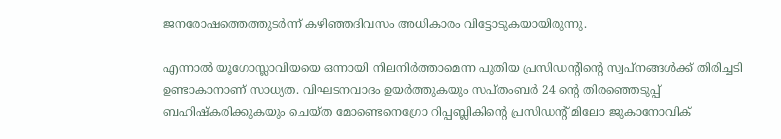ജനരോഷത്തെത്തുടര്‍ന്ന് കഴിഞ്ഞദിവസം അധികാരം വിട്ടോടുകയായിരുന്നു.

എന്നാല്‍ യൂഗോസ്ലാവിയയെ ഒന്നായി നിലനിര്‍ത്താമെന്ന പുതിയ പ്രസിഡന്റിന്റെ സ്വപ്നങ്ങള്‍ക്ക് തിരിച്ചടി ഉണ്ടാകാനാണ് സാധ്യത. വിഘടനവാദം ഉയര്‍ത്തുകയും സപ്തംബര്‍ 24 ന്റെ തിരഞ്ഞെടുപ്പ് ബഹിഷ്കരിക്കുകയും ചെയ്ത മോണ്ടെനെഗ്രോ റിപ്പബ്ലികിന്റെ പ്രസിഡന്റ് മിലോ ജുകാനോവിക്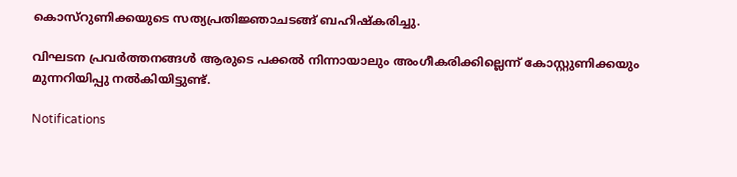കൊസ്റുണിക്കയുടെ സത്യപ്രതിജ്ഞാചടങ്ങ് ബഹിഷ്കരിച്ചു.

വിഘടന പ്രവര്‍ത്തനങ്ങള്‍ ആരുടെ പക്കല്‍ നിന്നായാലും അംഗീകരിക്കില്ലെന്ന് കോസ്റ്റുണിക്കയും മുന്നറിയിപ്പു നല്‍കിയിട്ടുണ്ട്.

Notifications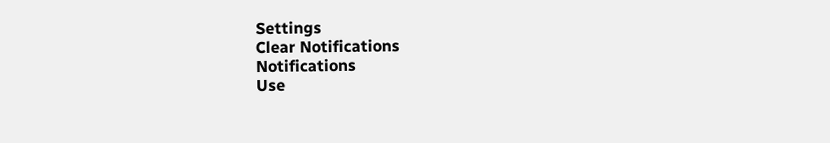Settings
Clear Notifications
Notifications
Use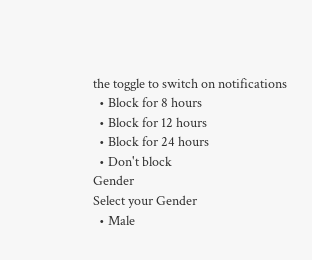the toggle to switch on notifications
  • Block for 8 hours
  • Block for 12 hours
  • Block for 24 hours
  • Don't block
Gender
Select your Gender
  • Male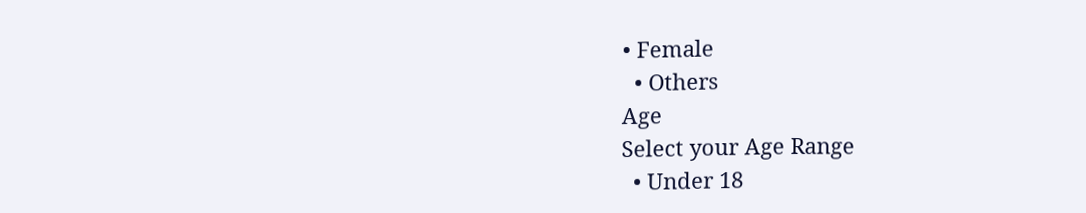• Female
  • Others
Age
Select your Age Range
  • Under 18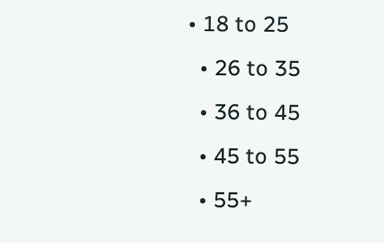• 18 to 25
  • 26 to 35
  • 36 to 45
  • 45 to 55
  • 55+